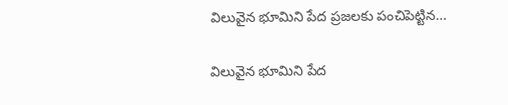విలువైన భూమిని పేద ప్రజలకు పంచిపెట్టిన…

విలువైన భూమిని పేద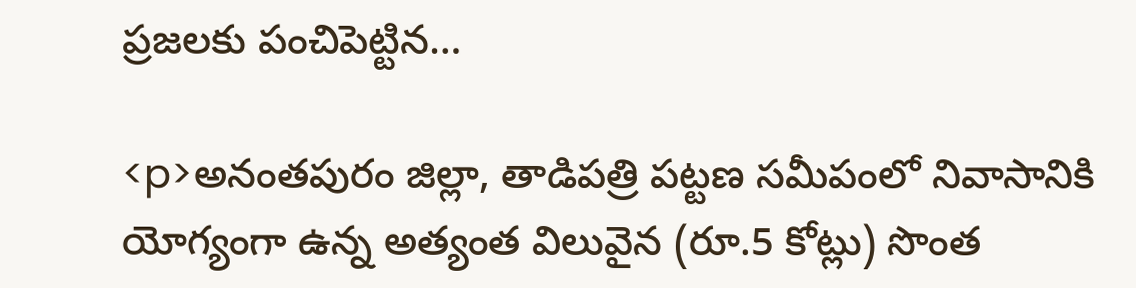ప్రజలకు పంచిపెట్టిన…

<p>అనంతపురం జిల్లా, తాడిపత్రి పట్టణ సమీపంలో నివాసానికి యోగ్యంగా ఉన్న అత్యంత విలువైన (రూ.5 కోట్లు) సొంత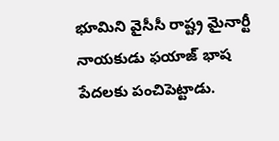భూమిని వైసీసీ రాష్ట్ర మైనార్టీ నాయకుడు ఫయాజ్ భాష పేదలకు పంచిపెట్టాడు.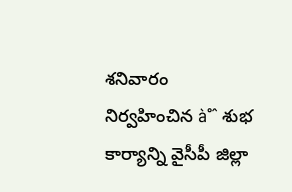శనివారం నిర్వహించిన à°ˆ శుభ కార్యాన్ని వైసీపీ జిల్లా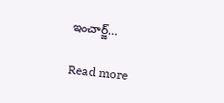ఇంచార్జ్…

Read more